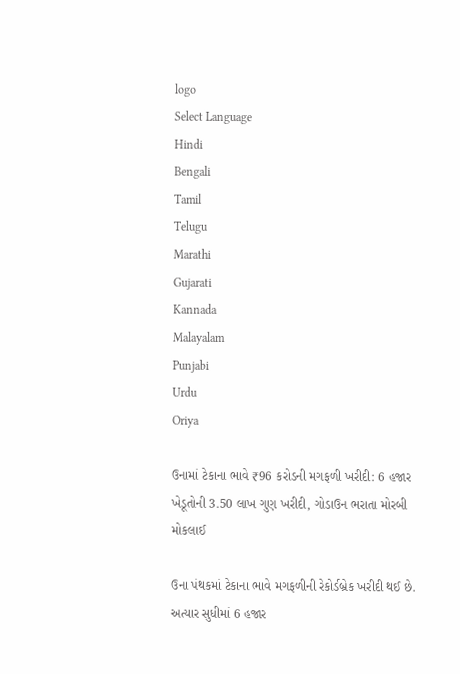logo
Select Language
Hindi
Bengali
Tamil
Telugu
Marathi
Gujarati
Kannada
Malayalam
Punjabi
Urdu
Oriya

ઉનામાં ટેકાના ભાવે ₹96 કરોડની મગફળી ખરીદી: 6 હજાર ખેડૂતોની 3.50 લાખ ગુણ ખરીદી, ગોડાઉન ભરાતા મોરબી મોકલાઈ

ઉના પંથકમાં ટેકાના ભાવે મગફળીની રેકોર્ડબ્રેક ખરીદી થઈ છે. અત્યાર સુધીમાં 6 હજાર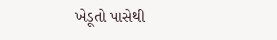ખેડૂતો પાસેથી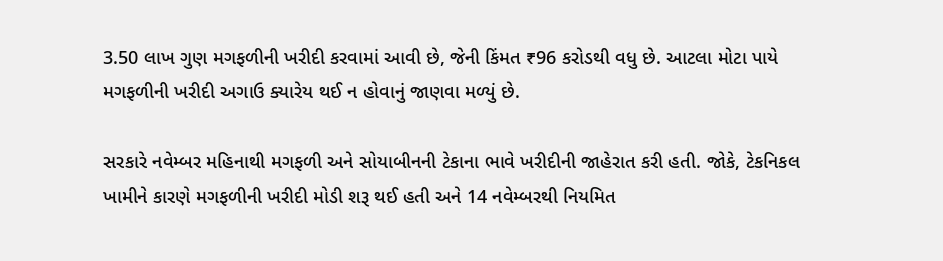3.50 લાખ ગુણ મગફળીની ખરીદી કરવામાં આવી છે, જેની કિંમત ₹96 કરોડથી વધુ છે. આટલા મોટા પાયે મગફળીની ખરીદી અગાઉ ક્યારેય થઈ ન હોવાનું જાણવા મળ્યું છે.

સરકારે નવેમ્બર મહિનાથી મગફળી અને સોયાબીનની ટેકાના ભાવે ખરીદીની જાહેરાત કરી હતી. જોકે, ટેકનિકલ ખામીને કારણે મગફળીની ખરીદી મોડી શરૂ થઈ હતી અને 14 નવેમ્બરથી નિયમિત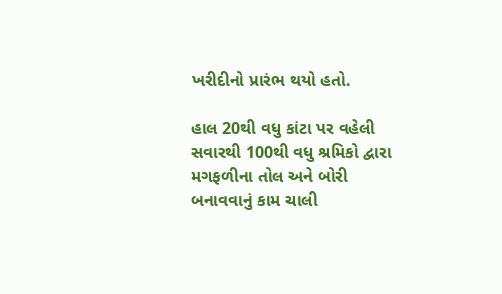ખરીદીનો પ્રારંભ થયો હતો.

હાલ 20થી વધુ કાંટા પર વહેલી સવારથી 100થી વધુ શ્રમિકો દ્વારા મગફળીના તોલ અને બોરી બનાવવાનું કામ ચાલી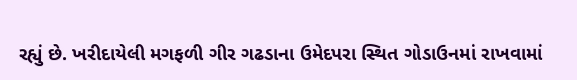રહ્યું છે. ખરીદાયેલી મગફળી ગીર ગઢડાના ઉમેદપરા સ્થિત ગોડાઉનમાં રાખવામાં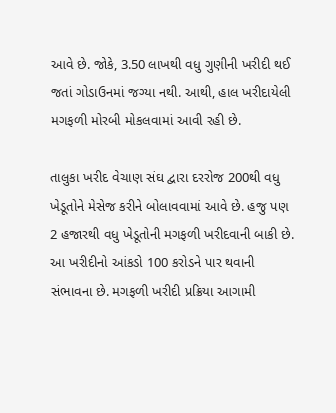આવે છે. જોકે, 3.50 લાખથી વધુ ગુણીની ખરીદી થઈ જતાં ગોડાઉનમાં જગ્યા નથી. આથી, હાલ ખરીદાયેલી મગફળી મોરબી મોકલવામાં આવી રહી છે.

તાલુકા ખરીદ વેચાણ સંઘ દ્વારા દરરોજ 200થી વધુ ખેડૂતોને મેસેજ કરીને બોલાવવામાં આવે છે. હજુ પણ 2 હજારથી વધુ ખેડૂતોની મગફળી ખરીદવાની બાકી છે. આ ખરીદીનો આંકડો 100 કરોડને પાર થવાની સંભાવના છે. મગફળી ખરીદી પ્રક્રિયા આગામી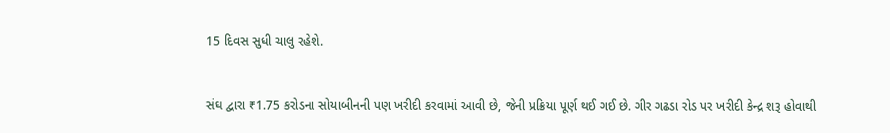15 દિવસ સુધી ચાલુ રહેશે.


સંઘ દ્વારા ₹1.75 કરોડના સોયાબીનની પણ ખરીદી કરવામાં આવી છે, જેની પ્રક્રિયા પૂર્ણ થઈ ગઈ છે. ગીર ગઢડા રોડ પર ખરીદી કેન્દ્ર શરૂ હોવાથી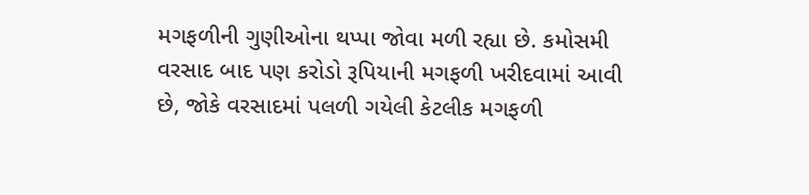મગફળીની ગુણીઓના થપ્પા જોવા મળી રહ્યા છે. કમોસમી વરસાદ બાદ પણ કરોડો રૂપિયાની મગફળી ખરીદવામાં આવી છે, જોકે વરસાદમાં પલળી ગયેલી કેટલીક મગફળી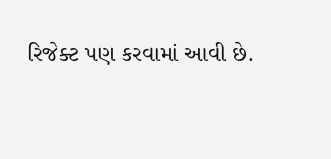રિજેક્ટ પણ કરવામાં આવી છે.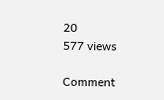20
577 views

Comment